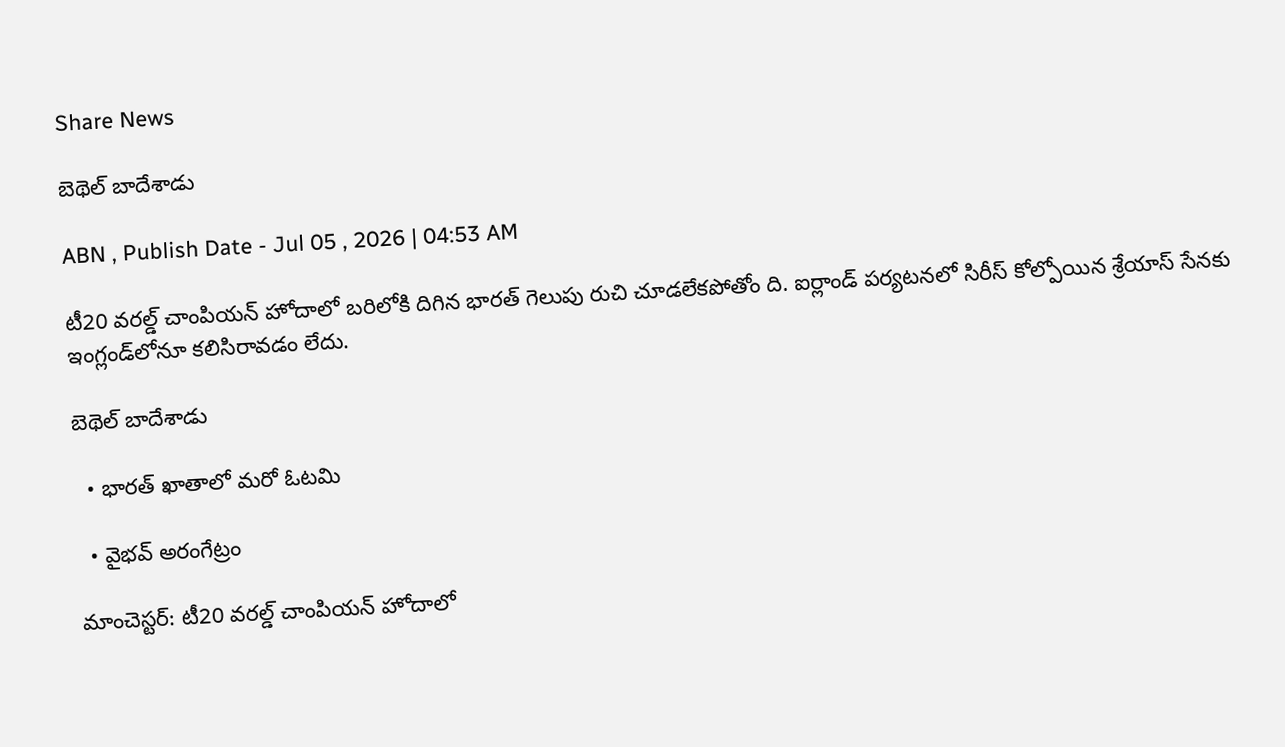Share News

బెథెల్‌ బాదేశాడు

ABN , Publish Date - Jul 05 , 2026 | 04:53 AM

టీ20 వరల్డ్‌ చాంపియన్‌ హోదాలో బరిలోకి దిగిన భారత్‌ గెలుపు రుచి చూడలేకపోతోం ది. ఐర్లాండ్‌ పర్యటనలో సిరీస్‌ కోల్పోయిన శ్రేయాస్‌ సేనకు ఇంగ్లండ్‌లోనూ కలిసిరావడం లేదు.

బెథెల్‌ బాదేశాడు

  • భారత్‌ ఖాతాలో మరో ఓటమి

  • వైభవ్‌ అరంగేట్రం

మాంచెస్టర్‌: టీ20 వరల్డ్‌ చాంపియన్‌ హోదాలో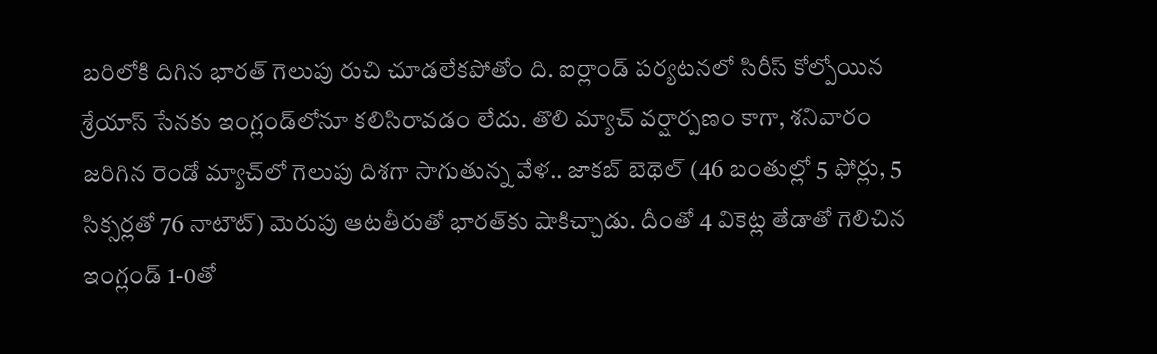బరిలోకి దిగిన భారత్‌ గెలుపు రుచి చూడలేకపోతోం ది. ఐర్లాండ్‌ పర్యటనలో సిరీస్‌ కోల్పోయిన శ్రేయాస్‌ సేనకు ఇంగ్లండ్‌లోనూ కలిసిరావడం లేదు. తొలి మ్యాచ్‌ వర్షార్పణం కాగా, శనివారం జరిగిన రెండో మ్యాచ్‌లో గెలుపు దిశగా సాగుతున్న వేళ.. జాకబ్‌ బెథెల్‌ (46 బంతుల్లో 5 ఫోర్లు, 5 సిక్సర్లతో 76 నాటౌట్‌) మెరుపు ఆటతీరుతో భారత్‌కు షాకిచ్చాడు. దీంతో 4 వికెట్ల తేడాతో గెలిచిన ఇంగ్లండ్‌ 1-0తో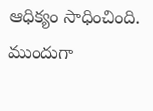ఆధిక్యం సాధించింది. ముందుగా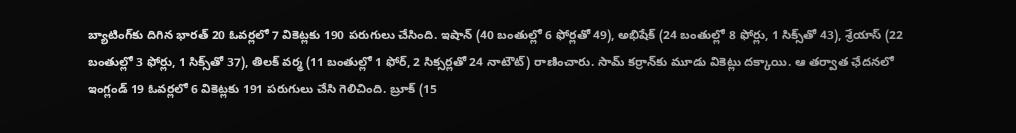బ్యాటింగ్‌కు దిగిన భారత్‌ 20 ఓవర్లలో 7 వికెట్లకు 190 పరుగులు చేసింది. ఇషాన్‌ (40 బంతుల్లో 6 ఫోర్లతో 49), అభిషేక్‌ (24 బంతుల్లో 8 ఫోర్లు, 1 సిక్స్‌తో 43), శ్రేయాస్‌ (22 బంతుల్లో 3 ఫోర్లు, 1 సిక్స్‌తో 37), తిలక్‌ వర్మ (11 బంతుల్లో 1 ఫోర్‌, 2 సిక్సర్లతో 24 నాటౌట్‌) రాణించారు. సామ్‌ కర్రాన్‌కు మూడు వికెట్లు దక్కాయి. ఆ తర్వాత ఛేదనలో ఇంగ్లండ్‌ 19 ఓవర్లలో 6 వికెట్లకు 191 పరుగులు చేసి గెలిచింది. బ్రూక్‌ (15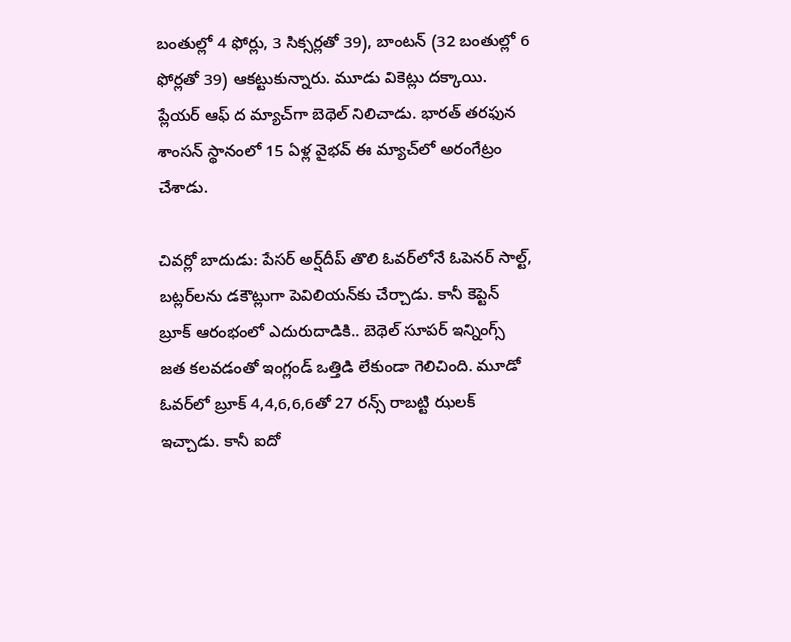బంతుల్లో 4 ఫోర్లు, 3 సిక్సర్లతో 39), బాంటన్‌ (32 బంతుల్లో 6 ఫోర్లతో 39) ఆకట్టుకున్నారు. మూడు వికెట్లు దక్కాయి. ప్లేయర్‌ ఆఫ్‌ ద మ్యాచ్‌గా బెథెల్‌ నిలిచాడు. భారత్‌ తరఫున శాంసన్‌ స్థానంలో 15 ఏళ్ల వైభవ్‌ ఈ మ్యాచ్‌లో అరంగేట్రం చేశాడు.

చివర్లో బాదుడు: పేసర్‌ అర్ష్‌దీప్‌ తొలి ఓవర్‌లోనే ఓపెనర్‌ సాల్ట్‌, బట్లర్‌లను డకౌట్లుగా పెవిలియన్‌కు చేర్చాడు. కానీ కెప్టెన్‌ బ్రూక్‌ ఆరంభంలో ఎదురుదాడికి.. బెథెల్‌ సూపర్‌ ఇన్నింగ్స్‌ జత కలవడంతో ఇంగ్లండ్‌ ఒత్తిడి లేకుండా గెలిచింది. మూడో ఓవర్‌లో బ్రూక్‌ 4,4,6,6,6తో 27 రన్స్‌ రాబట్టి ఝలక్‌ ఇచ్చాడు. కానీ ఐదో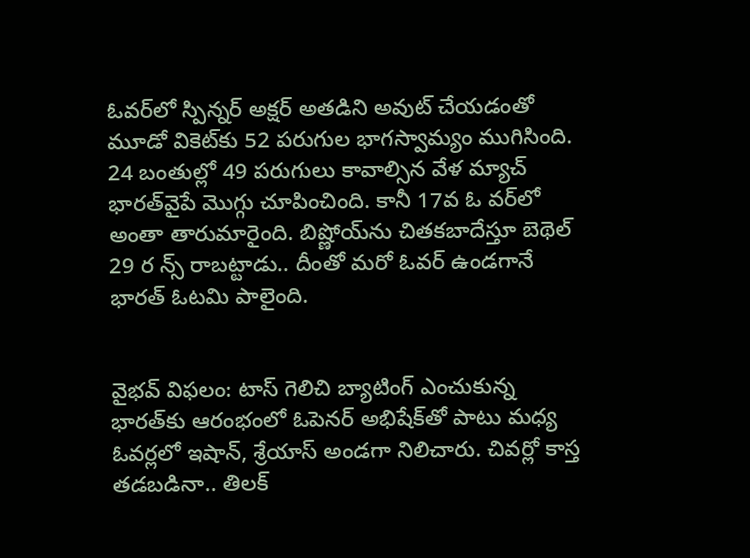ఓవర్‌లో స్పిన్నర్‌ అక్షర్‌ అతడిని అవుట్‌ చేయడంతో మూడో వికెట్‌కు 52 పరుగుల భాగస్వామ్యం ముగిసింది. 24 బంతుల్లో 49 పరుగులు కావాల్సిన వేళ మ్యాచ్‌ భారత్‌వైపే మొగ్గు చూపించింది. కానీ 17వ ఓ వర్‌లో అంతా తారుమారైంది. బిష్ణోయ్‌ను చితకబాదేస్తూ బెథెల్‌ 29 ర న్స్‌ రాబట్టాడు.. దీంతో మరో ఓవర్‌ ఉండగానే భారత్‌ ఓటమి పాలైంది.


వైభవ్‌ విఫలం: టాస్‌ గెలిచి బ్యాటింగ్‌ ఎంచుకున్న భారత్‌కు ఆరంభంలో ఓపెనర్‌ అభిషేక్‌తో పాటు మధ్య ఓవర్లలో ఇషాన్‌, శ్రేయాస్‌ అండగా నిలిచారు. చివర్లో కాస్త తడబడినా.. తిలక్‌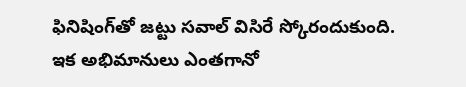ఫినిషింగ్‌తో జట్టు సవాల్‌ విసిరే స్కోరందుకుంది. ఇక అభిమానులు ఎంతగానో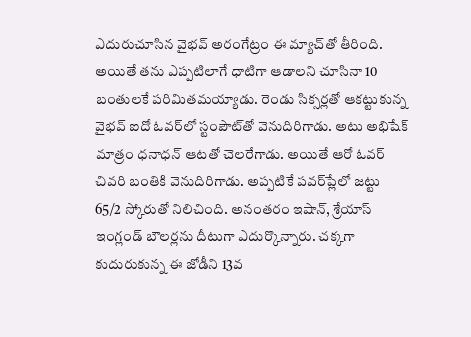ఎదురుచూసిన వైభవ్‌ అరంగేట్రం ఈ మ్యాచ్‌తో తీరింది. అయితే తను ఎప్పటిలాగే ధాటిగా ఆడాలని చూసినా 10 బంతులకే పరిమితమయ్యాడు. రెండు సిక్సర్లతో ఆకట్టుకున్న వైభవ్‌ ఐదో ఓవర్‌లో స్టంపౌట్‌తో వెనుదిరిగాడు. అటు అభిషేక్‌ మాత్రం ధనాధన్‌ ఆటతో చెలరేగాడు. అయితే ఆరో ఓవర్‌ చివరి బంతికి వెనుదిరిగాడు. అప్పటికే పవర్‌ప్లేలో జట్టు 65/2 స్కోరుతో నిలిచింది. అనంతరం ఇషాన్‌, శ్రేయాస్‌ ఇంగ్లండ్‌ బౌలర్లను దీటుగా ఎదుర్కొన్నారు. చక్కగా కుదురుకున్న ఈ జోడీని 13వ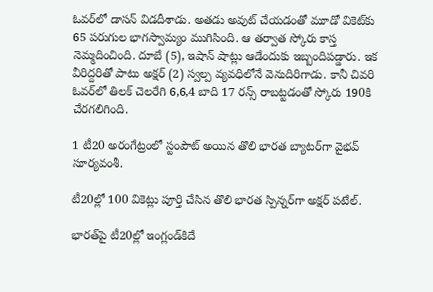ఓవర్‌లో డాసన్‌ విడదీశాడు. అతడు అవుట్‌ చేయడంతో మూడో వికెట్‌కు 65 పరుగుల భాగస్వామ్యం ముగిసింది. ఆ తర్వాత స్కోరు కాస్త నెమ్మదించింది. దూబే (5), ఇషాన్‌ షాట్లు ఆడేందుకు ఇబ్బందిపడ్డారు. ఇక వీరిద్దరితో పాటు అక్షర్‌ (2) స్వల్ప వ్యవధిలోనే వెనుదిరిగాడు. కానీ చివరి ఓవర్‌లో తిలక్‌ చెలరేగి 6,6,4 బాది 17 రన్స్‌ రాబట్టడంతో స్కోరు 190కి చేరగలిగింది.

1 టీ20 అరంగేట్రంలో స్టంపౌట్‌ అయిన తొలి భారత బ్యాటర్‌గా వైభవ్‌ సూర్యవంశీ.

టీ20ల్లో 100 వికెట్లు పూర్తి చేసిన తొలి భారత స్పిన్నర్‌గా అక్షర్‌ పటేల్‌.

భారత్‌పై టీ20ల్లో ఇంగ్లండ్‌కిదే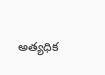అత్యధిక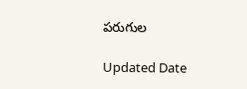పరుగుల

Updated Date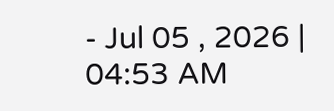- Jul 05 , 2026 | 04:53 AM